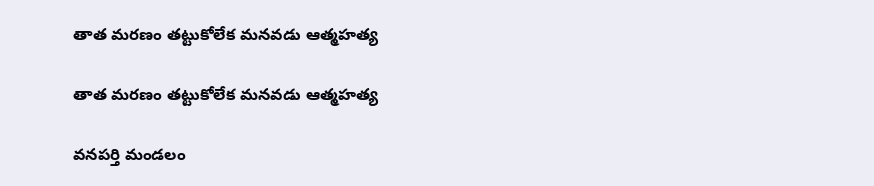తాత మరణం తట్టుకోలేక మనవడు ఆత్మహత్య

తాత మరణం తట్టుకోలేక మనవడు ఆత్మహత్య

వనపర్తి మండలం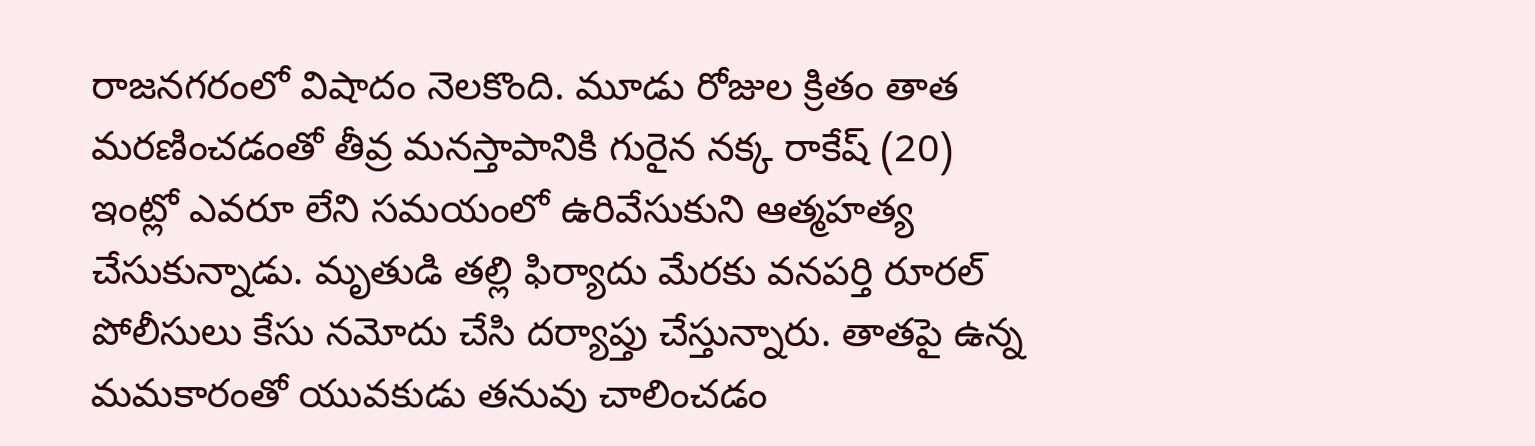రాజనగరంలో విషాదం నెలకొంది. మూడు రోజుల క్రితం తాత మరణించడంతో తీవ్ర మనస్తాపానికి గురైన నక్క రాకేష్ (20) ఇంట్లో ఎవరూ లేని సమయంలో ఉరివేసుకుని ఆత్మహత్య చేసుకున్నాడు. మృతుడి తల్లి ఫిర్యాదు మేరకు వనపర్తి రూరల్ పోలీసులు కేసు నమోదు చేసి దర్యాప్తు చేస్తున్నారు. తాతపై ఉన్న మమకారంతో యువకుడు తనువు చాలించడం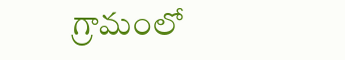గ్రామంలో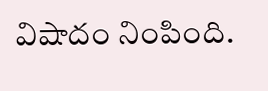విషాదం నింపింది.